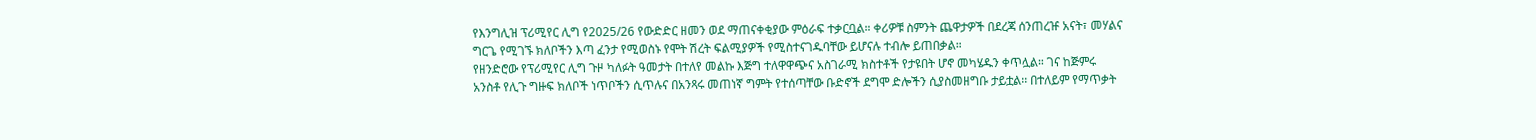የእንግሊዝ ፕሪሚየር ሊግ የ2025/26 የውድድር ዘመን ወደ ማጠናቀቂያው ምዕራፍ ተቃርቧል። ቀሪዎቹ ስምንት ጨዋታዎች በደረጃ ሰንጠረዡ አናት፣ መሃልና ግርጌ የሚገኙ ክለቦችን እጣ ፈንታ የሚወስኑ የሞት ሽረት ፍልሚያዎች የሚስተናገዱባቸው ይሆናሉ ተብሎ ይጠበቃል።
የዘንድሮው የፕሪሚየር ሊግ ጉዞ ካለፉት ዓመታት በተለየ መልኩ እጅግ ተለዋዋጭና አስገራሚ ክስተቶች የታዩበት ሆኖ መካሄዱን ቀጥሏል። ገና ከጅምሩ አንስቶ የሊጉ ግዙፍ ክለቦች ነጥቦችን ሲጥሉና በአንጻሩ መጠነኛ ግምት የተሰጣቸው ቡድኖች ደግሞ ድሎችን ሲያስመዘግቡ ታይቷል፡፡ በተለይም የማጥቃት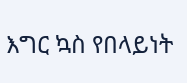እግር ኳስ የበላይነት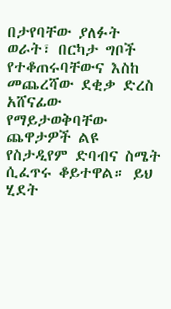በታየባቸው ያለፉት ወራት፣ በርካታ ግቦች የተቆጠሩባቸውና እስከ መጨረሻው ደቂቃ ድረስ አሸናፊው የማይታወቅባቸው ጨዋታዎች ልዩ የስታዲየም ድባብና ስሜት ሲፈጥሩ ቆይተዋል። ይህ ሂደት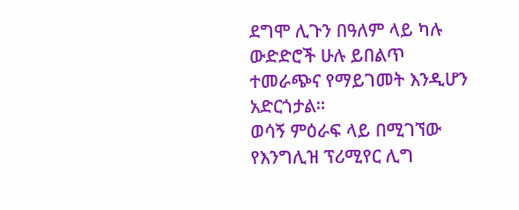ደግሞ ሊጉን በዓለም ላይ ካሉ ውድድሮች ሁሉ ይበልጥ ተመራጭና የማይገመት እንዲሆን አድርጎታል።
ወሳኝ ምዕራፍ ላይ በሚገኘው የእንግሊዝ ፕሪሚየር ሊግ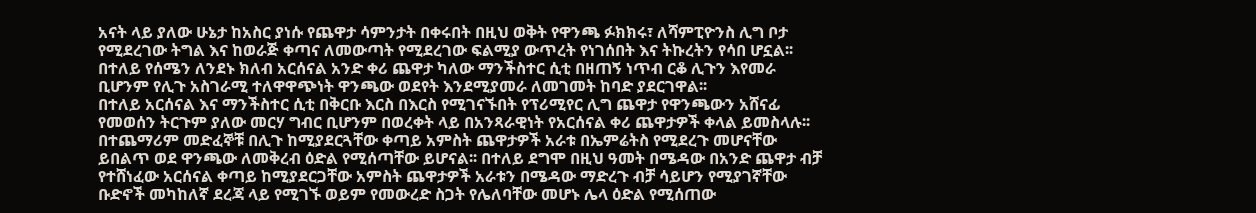አናት ላይ ያለው ሁኔታ ከአስር ያነሱ የጨዋታ ሳምንታት በቀሩበት በዚህ ወቅት የዋንጫ ፉክክሩ፣ ለሻምፒዮንስ ሊግ ቦታ የሚደረገው ትግል እና ከወራጅ ቀጣና ለመውጣት የሚደረገው ፍልሚያ ውጥረት የነገሰበት እና ትኩረትን የሳበ ሆኗል፡፡ በተለይ የሰሜን ለንደኑ ክለብ አርሰናል አንድ ቀሪ ጨዋታ ካለው ማንችስተር ሲቲ በዘጠኝ ነጥብ ርቆ ሊጉን እየመራ ቢሆንም የሊጉ አስገራሚ ተለዋዋጭነት ዋንጫው ወደየት እንደሚያመራ ለመገመት ከባድ ያደርገዋል፡፡
በተለይ አርሰናል እና ማንችስተር ሲቲ በቅርቡ እርስ በእርስ የሚገናኙበት የፕሪሚየር ሊግ ጨዋታ የዋንጫውን አሸናፊ የመወሰን ትርጉም ያለው መርሃ ግብር ቢሆንም በወረቀት ላይ በአንጻራዊነት የአርሰናል ቀሪ ጨዋታዎች ቀላል ይመስላሉ፡፡ በተጨማሪም መድፈኞቹ በሊጉ ከሚያደርጓቸው ቀጣይ አምስት ጨዋታዎች አራቱ በኤምሬትስ የሚደረጉ መሆናቸው ይበልጥ ወደ ዋንጫው ለመቅረብ ዕድል የሚሰጣቸው ይሆናል፡፡ በተለይ ደግሞ በዚህ ዓመት በሜዳው በአንድ ጨዋታ ብቻ የተሸነፈው አርሰናል ቀጣይ ከሚያደርጋቸው አምስት ጨዋታዎች አራቱን በሜዳው ማድረጉ ብቻ ሳይሆን የሚያገኛቸው ቡድኖች መካከለኛ ደረጃ ላይ የሚገኙ ወይም የመውረድ ስጋት የሌለባቸው መሆኑ ሌላ ዕድል የሚሰጠው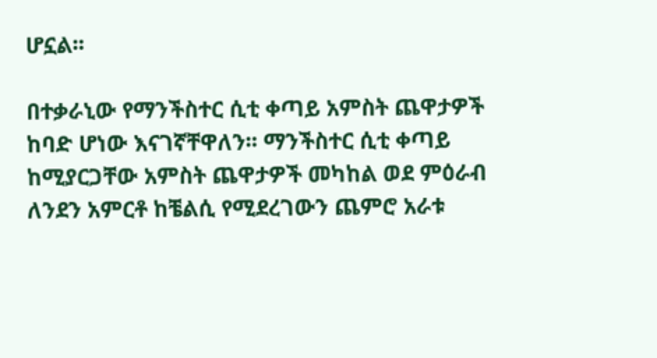ሆኗል፡፡

በተቃራኒው የማንችስተር ሲቲ ቀጣይ አምስት ጨዋታዎች ከባድ ሆነው እናገኛቸዋለን፡፡ ማንችስተር ሲቲ ቀጣይ ከሚያርጋቸው አምስት ጨዋታዎች መካከል ወደ ምዕራብ ለንደን አምርቶ ከቼልሲ የሚደረገውን ጨምሮ አራቱ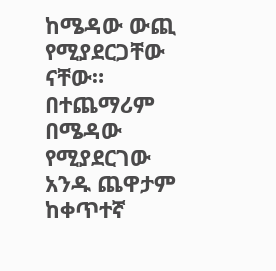ከሜዳው ውጪ የሚያደርጋቸው ናቸው። በተጨማሪም በሜዳው የሚያደርገው አንዱ ጨዋታም ከቀጥተኛ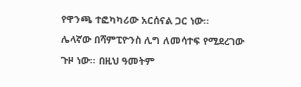የዋንጫ ተፎካካሪው አርሰናል ጋር ነው፡፡
ሌላኛው በሻምፒዮንስ ሊግ ለመሳተፍ የሚደረገው ጉዞ ነው፡፡ በዚህ ዓመትም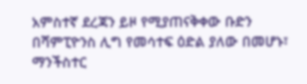አምስተኛ ደረጃን ይዞ የሚያጠናቅቀው ቡድን በሻምፒዮንስ ሊግ የመሳተፍ ዕድል ያለው በመሆኑ፣ ማንችስተር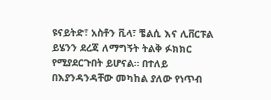ዩናይትድ፣ አስቶን ቪላ፣ ቼልሲ እና ሊቨርፑል ይሄንን ደረጃ ለማግኝት ትልቅ ፉክክር የሚያደርጉበት ይሆናል። በተለይ በእያንዳንዳቸው መካከል ያለው የነጥብ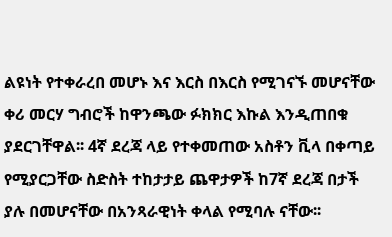ልዩነት የተቀራረበ መሆኑ እና እርስ በእርስ የሚገናኙ መሆናቸው ቀሪ መርሃ ግብሮች ከዋንጫው ፉክክር እኩል እንዲጠበቁ ያደርገቸዋል፡፡ 4ኛ ደረጃ ላይ የተቀመጠው አስቶን ቪላ በቀጣይ የሚያርጋቸው ስድስት ተከታታይ ጨዋታዎች ከ7ኛ ደረጃ በታች ያሉ በመሆናቸው በአንጻራዊነት ቀላል የሚባሉ ናቸው፡፡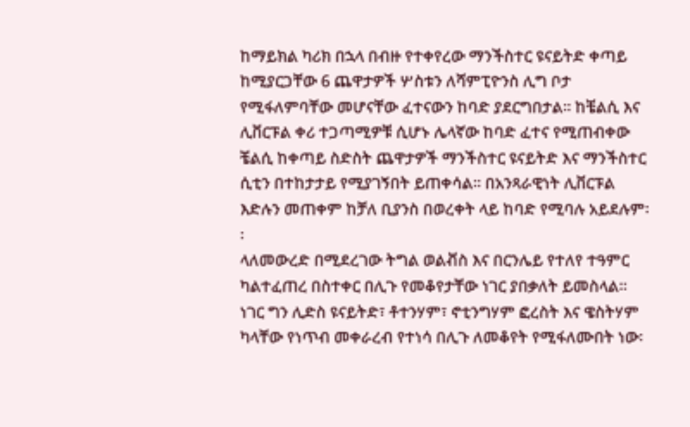ከማይክል ካሪክ በኋላ በብዙ የተቀየረው ማንችስተር ዩናይትድ ቀጣይ ከሚያርጋቸው 6 ጨዋታዎች ሦስቱን ለሻምፒዮንስ ሊግ ቦታ የሚፋለምባቸው መሆናቸው ፈተናውን ከባድ ያደርግበታል፡፡ ከቼልሲ እና ሊቨርፑል ቀሪ ተጋጣሚዎቹ ሲሆኑ ሌላኛው ከባድ ፈተና የሚጠብቀው ቼልሲ ከቀጣይ ስድስት ጨዋታዎች ማንችስተር ዩናይትድ እና ማንችስተር ሲቲን በተከታታይ የሚያገኝበት ይጠቀሳል፡፡ በአንጻራዊነት ሊቨርፑል እድሉን መጠቀም ከቻለ ቢያንስ በወረቀት ላይ ከባድ የሚባሉ አይደሉም፡፡
ላለመውረድ በሚደረገው ትግል ወልቭስ እና በርንሌይ የተለየ ተዓምር ካልተፈጠረ በስተቀር በሊጉ የመቆየታቸው ነገር ያበቃለት ይመስላል። ነገር ግን ሊድስ ዩናይትድ፣ ቶተንሃም፣ ኖቲንግሃም ፎረስት እና ዌስትሃም ካላቸው የነጥብ መቀራረብ የተነሳ በሊጉ ለመቆየት የሚፋለሙበት ነው፡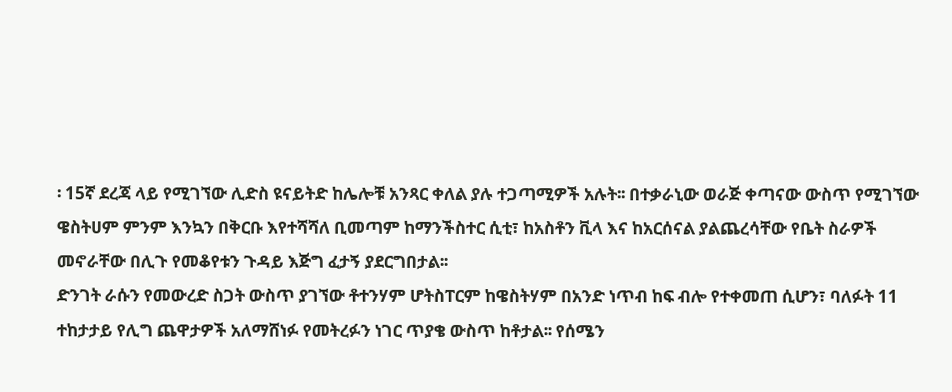፡ 15ኛ ደረጃ ላይ የሚገኘው ሊድስ ዩናይትድ ከሌሎቹ አንጻር ቀለል ያሉ ተጋጣሚዎች አሉት፡፡ በተቃራኒው ወራጅ ቀጣናው ውስጥ የሚገኘው ዌስትሀም ምንም እንኳን በቅርቡ እየተሻሻለ ቢመጣም ከማንችስተር ሲቲ፣ ከአስቶን ቪላ እና ከአርሰናል ያልጨረሳቸው የቤት ስራዎች መኖራቸው በሊጉ የመቆየቱን ጉዳይ እጅግ ፈታኝ ያደርግበታል፡፡
ድንገት ራሱን የመውረድ ስጋት ውስጥ ያገኘው ቶተንሃም ሆትስፐርም ከዌስትሃም በአንድ ነጥብ ከፍ ብሎ የተቀመጠ ሲሆን፣ ባለፉት 11 ተከታታይ የሊግ ጨዋታዎች አለማሸነፉ የመትረፉን ነገር ጥያቄ ውስጥ ከቶታል፡፡ የሰሜን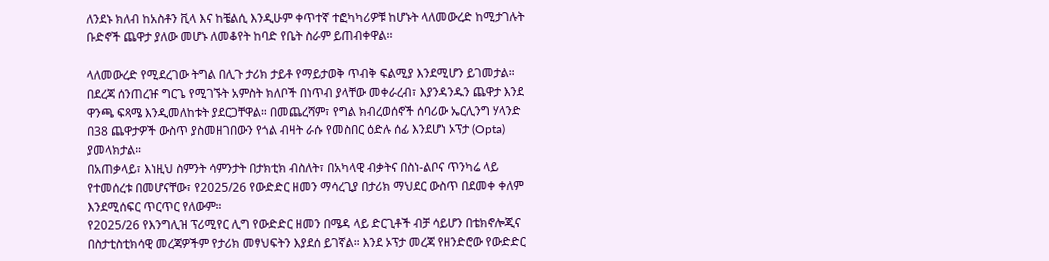ለንደኑ ክለብ ከአስቶን ቪላ እና ከቼልሲ እንዲሁም ቀጥተኛ ተፎካካሪዎቹ ከሆኑት ላለመውረድ ከሚታገሉት ቡድኖች ጨዋታ ያለው መሆኑ ለመቆየት ከባድ የቤት ስራም ይጠብቀዋል፡፡

ላለመውረድ የሚደረገው ትግል በሊጉ ታሪክ ታይቶ የማይታወቅ ጥብቅ ፍልሚያ እንደሚሆን ይገመታል። በደረጃ ሰንጠረዡ ግርጌ የሚገኙት አምስት ክለቦች በነጥብ ያላቸው መቀራረብ፣ እያንዳንዱን ጨዋታ እንደ ዋንጫ ፍጻሜ እንዲመለከቱት ያደርጋቸዋል። በመጨረሻም፣ የግል ክብረወሰኖች ሰባሪው ኤርሊንግ ሃላንድ በ38 ጨዋታዎች ውስጥ ያስመዘገበውን የጎል ብዛት ራሱ የመስበር ዕድሉ ሰፊ እንደሆነ ኦፕታ (Opta) ያመላክታል።
በአጠቃላይ፣ እነዚህ ስምንት ሳምንታት በታክቲክ ብስለት፣ በአካላዊ ብቃትና በስነ-ልቦና ጥንካሬ ላይ የተመሰረቱ በመሆናቸው፣ የ2025/26 የውድድር ዘመን ማሳረጊያ በታሪክ ማህደር ውስጥ በደመቀ ቀለም እንደሚሰፍር ጥርጥር የለውም።
የ2025/26 የእንግሊዝ ፕሪሚየር ሊግ የውድድር ዘመን በሜዳ ላይ ድርጊቶች ብቻ ሳይሆን በቴክኖሎጂና በስታቲስቲክሳዊ መረጃዎችም የታሪክ መፃህፍትን እያደሰ ይገኛል። እንደ ኦፕታ መረጃ የዘንድሮው የውድድር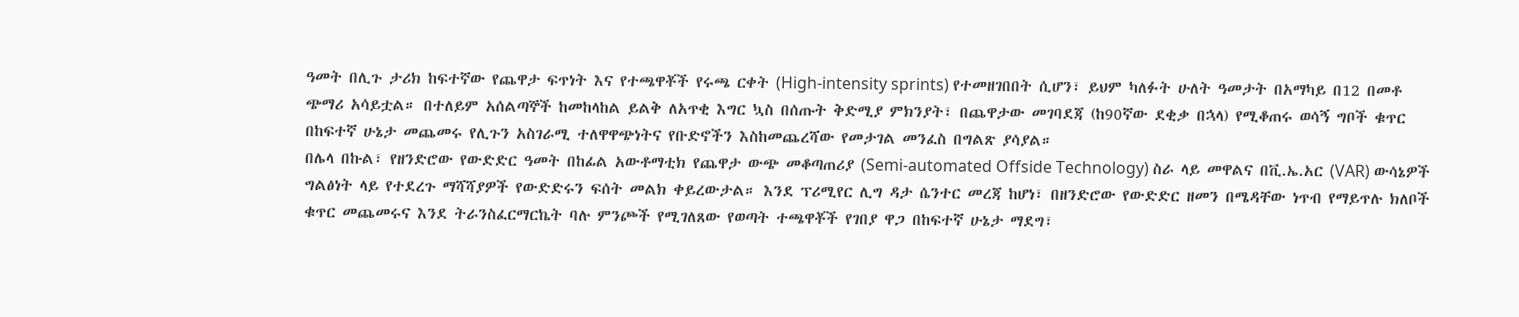ዓመት በሊጉ ታሪክ ከፍተኛው የጨዋታ ፍጥነት እና የተጫዋቾች የሩጫ ርቀት (High-intensity sprints) የተመዘገበበት ሲሆን፣ ይህም ካለፉት ሁለት ዓመታት በአማካይ በ12 በመቶ ጭማሪ አሳይቷል። በተለይም አሰልጣኞች ከመከላከል ይልቅ ለአጥቂ እግር ኳስ በሰጡት ቅድሚያ ምክንያት፣ በጨዋታው መገባደጃ (ከ90ኛው ደቂቃ በኋላ) የሚቆጠሩ ወሳኝ ግቦች ቁጥር በከፍተኛ ሁኔታ መጨመሩ የሊጉን አስገራሚ ተለዋዋጭነትና የቡድኖችን እስከመጨረሻው የመታገል መንፈስ በግልጽ ያሳያል።
በሌላ በኩል፣ የዘንድሮው የውድድር ዓመት በከፊል አውቶማቲክ የጨዋታ ውጭ መቆጣጠሪያ (Semi-automated Offside Technology) ስራ ላይ መዋልና በቪ.ኤ.አር (VAR) ውሳኔዎች ግልፅነት ላይ የተደረጉ ማሻሻያዎች የውድድሩን ፍሰት መልክ ቀይረውታል። እንደ ፕሪሚየር ሊግ ዳታ ሴንተር መረጃ ከሆነ፣ በዘንድሮው የውድድር ዘመን በሜዳቸው ነጥብ የማይጥሉ ክለቦች ቁጥር መጨመሩና እንደ ትራንስፈርማርኬት ባሉ ምንጮች የሚገለጸው የወጣት ተጫዋቾች የገበያ ዋጋ በከፍተኛ ሁኔታ ማደግ፣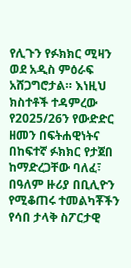የሊጉን የፉክክር ሚዛን ወደ አዲስ ምዕራፍ አሸጋግሮታል። እነዚህ ክስተቶች ተዳምረው የ2025/26ን የውድድር ዘመን በፍትሐዊነትና በከፍተኛ ፉክክር የታጀበ ከማድረጋቸው ባለፈ፣ በዓለም ዙሪያ በቢሊዮን የሚቆጠሩ ተመልካቾችን የሳበ ታላቅ ስፖርታዊ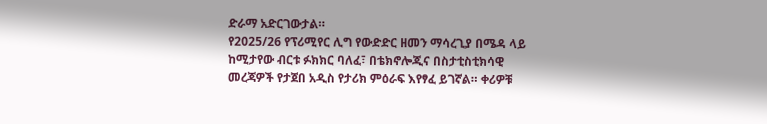ድራማ አድርገውታል።
የ2025/26 የፕሪሚየር ሊግ የውድድር ዘመን ማሳረጊያ በሜዳ ላይ ከሚታየው ብርቱ ፉክክር ባለፈ፣ በቴክኖሎጂና በስታቲስቲክሳዊ መረጃዎች የታጀበ አዲስ የታሪክ ምዕራፍ እየፃፈ ይገኛል። ቀሪዎቹ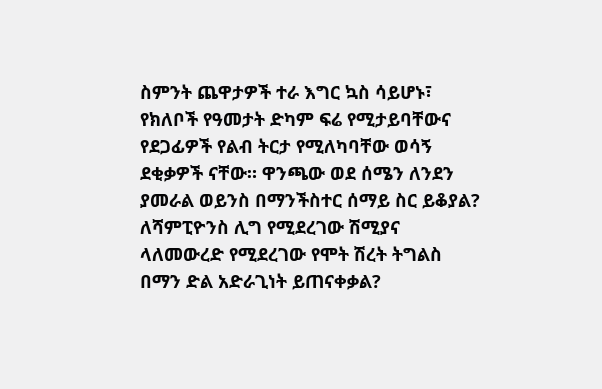ስምንት ጨዋታዎች ተራ እግር ኳስ ሳይሆኑ፣ የክለቦች የዓመታት ድካም ፍሬ የሚታይባቸውና የደጋፊዎች የልብ ትርታ የሚለካባቸው ወሳኝ ደቂቃዎች ናቸው። ዋንጫው ወደ ሰሜን ለንደን ያመራል ወይንስ በማንችስተር ሰማይ ስር ይቆያል? ለሻምፒዮንስ ሊግ የሚደረገው ሽሚያና ላለመውረድ የሚደረገው የሞት ሽረት ትግልስ በማን ድል አድራጊነት ይጠናቀቃል?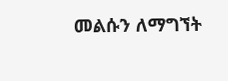መልሱን ለማግኘት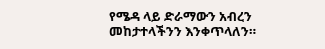የሜዳ ላይ ድራማውን አብረን መከታተላችንን እንቀጥላለን።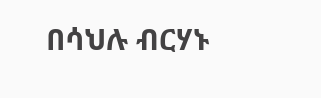በሳህሉ ብርሃኑ